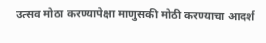उत्सव मोठा करण्यापेक्षा माणुसकी मोठी करण्याचा आदर्श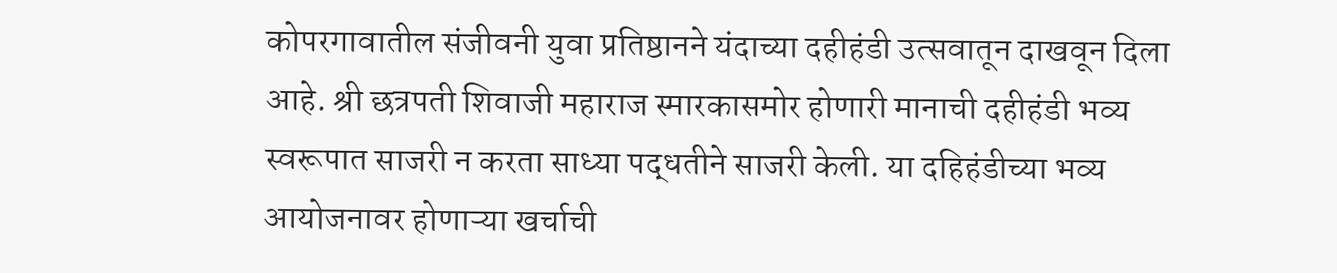कोपरगावातील संजीवनी युवा प्रतिष्ठानने यंदाच्या दहीहंडी उत्सवातून दाखवून दिला आहे. श्री छत्रपती शिवाजी महाराज स्मारकासमोर होणारी मानाची दहीहंडी भव्य स्वरूपात साजरी न करता साध्या पद्धतीने साजरी केली. या दहिहंडीच्या भव्य आयोजनावर होणाऱ्या खर्चाची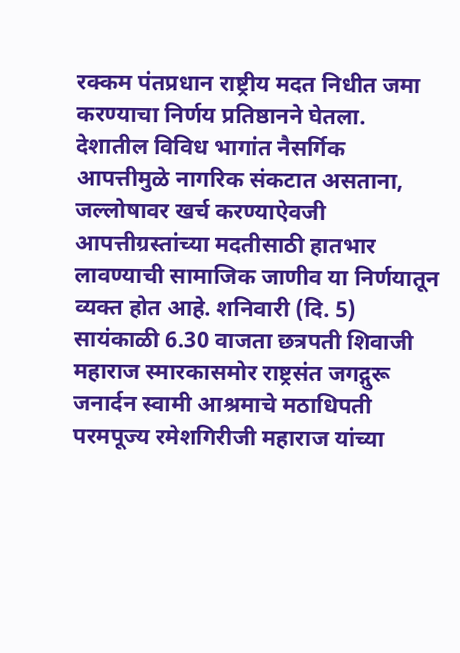रक्कम पंतप्रधान राष्ट्रीय मदत निधीत जमा करण्याचा निर्णय प्रतिष्ठानने घेतला.
देशातील विविध भागांत नैसर्गिक आपत्तीमुळे नागरिक संकटात असताना, जल्लोषावर खर्च करण्याऐवजी आपत्तीग्रस्तांच्या मदतीसाठी हातभार लावण्याची सामाजिक जाणीव या निर्णयातून व्यक्त होत आहे. शनिवारी (दि. 5) सायंकाळी 6.30 वाजता छत्रपती शिवाजी महाराज स्मारकासमोर राष्ट्रसंत जगद्गुरू जनार्दन स्वामी आश्रमाचे मठाधिपती परमपूज्य रमेशगिरीजी महाराज यांच्या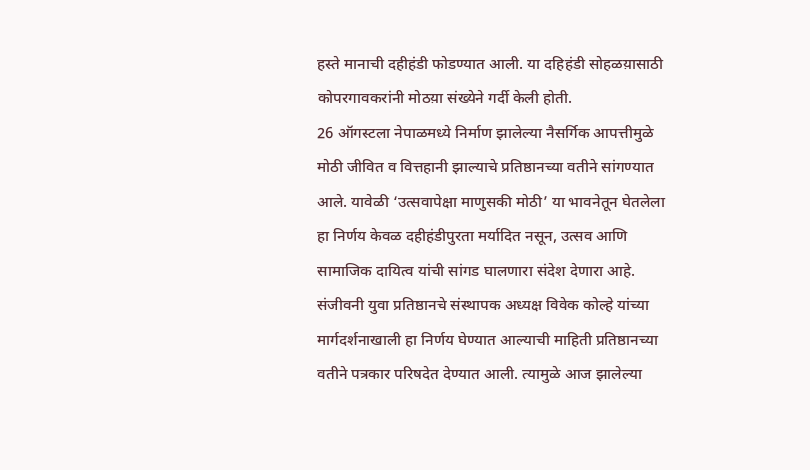हस्ते मानाची दहीहंडी फोडण्यात आली. या दहिहंडी सोहळय़ासाठी कोपरगावकरांनी मोठय़ा संख्येने गर्दी केली होती.
26 ऑगस्टला नेपाळमध्ये निर्माण झालेल्या नैसर्गिक आपत्तीमुळे मोठी जीवित व वित्तहानी झाल्याचे प्रतिष्ठानच्या वतीने सांगण्यात आले. यावेळी ‘उत्सवापेक्षा माणुसकी मोठी’ या भावनेतून घेतलेला हा निर्णय केवळ दहीहंडीपुरता मर्यादित नसून, उत्सव आणि सामाजिक दायित्व यांची सांगड घालणारा संदेश देणारा आहे.
संजीवनी युवा प्रतिष्ठानचे संस्थापक अध्यक्ष विवेक कोल्हे यांच्या मार्गदर्शनाखाली हा निर्णय घेण्यात आल्याची माहिती प्रतिष्ठानच्या वतीने पत्रकार परिषदेत देण्यात आली. त्यामुळे आज झालेल्या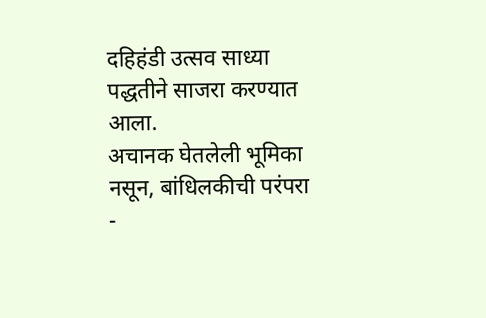दहिहंडी उत्सव साध्या पद्धतीने साजरा करण्यात आला.
अचानक घेतलेली भूमिका नसून, बांधिलकीची परंपरा
-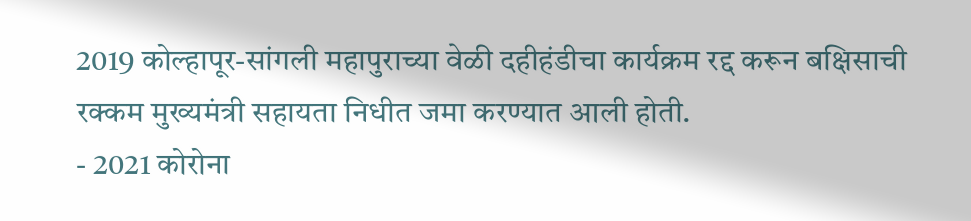2019 कोल्हापूर-सांगली महापुराच्या वेळी दहीहंडीचा कार्यक्रम रद्द करून बक्षिसाची रक्कम मुख्यमंत्री सहायता निधीत जमा करण्यात आली होती.
- 2021 कोरोना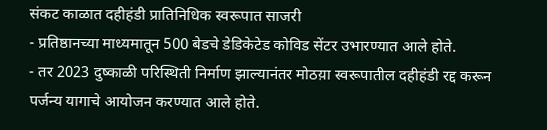संकट काळात दहीहंडी प्रातिनिधिक स्वरूपात साजरी
- प्रतिष्ठानच्या माध्यमातून 500 बेडचे डेडिकेटेड कोविड सेंटर उभारण्यात आले होते.
- तर 2023 दुष्काळी परिस्थिती निर्माण झाल्यानंतर मोठय़ा स्वरूपातील दहीहंडी रद्द करून पर्जन्य यागाचे आयोजन करण्यात आले होते.